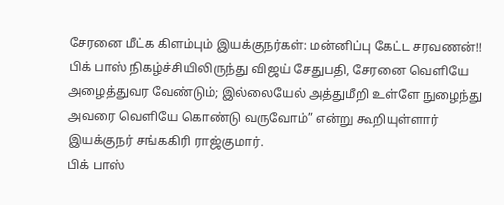சேரனை மீட்க கிளம்பும் இயக்குநர்கள்: மன்னிப்பு கேட்ட சரவணன்!!
பிக் பாஸ் நிகழ்ச்சியிலிருந்து விஜய் சேதுபதி, சேரனை வெளியே அழைத்துவர வேண்டும்; இல்லையேல் அத்துமீறி உள்ளே நுழைந்து அவரை வெளியே கொண்டு வருவோம்” என்று கூறியுள்ளார் இயக்குநர் சங்ககிரி ராஜ்குமார்.
பிக் பாஸ்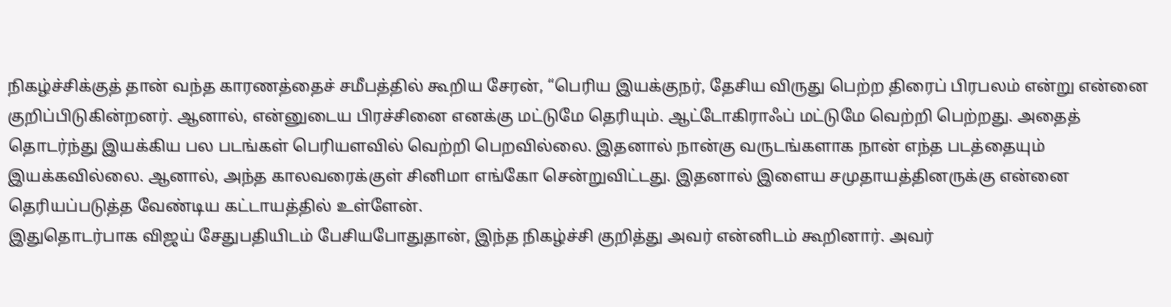நிகழ்ச்சிக்குத் தான் வந்த காரணத்தைச் சமீபத்தில் கூறிய சேரன், “பெரிய இயக்குநர், தேசிய விருது பெற்ற திரைப் பிரபலம் என்று என்னை குறிப்பிடுகின்றனர். ஆனால், என்னுடைய பிரச்சினை எனக்கு மட்டுமே தெரியும். ஆட்டோகிராஃப் மட்டுமே வெற்றி பெற்றது. அதைத் தொடர்ந்து இயக்கிய பல படங்கள் பெரியளவில் வெற்றி பெறவில்லை. இதனால் நான்கு வருடங்களாக நான் எந்த படத்தையும் இயக்கவில்லை. ஆனால், அந்த காலவரைக்குள் சினிமா எங்கோ சென்றுவிட்டது. இதனால் இளைய சமுதாயத்தினருக்கு என்னை தெரியப்படுத்த வேண்டிய கட்டாயத்தில் உள்ளேன்.
இதுதொடர்பாக விஜய் சேதுபதியிடம் பேசியபோதுதான், இந்த நிகழ்ச்சி குறித்து அவர் என்னிடம் கூறினார். அவர்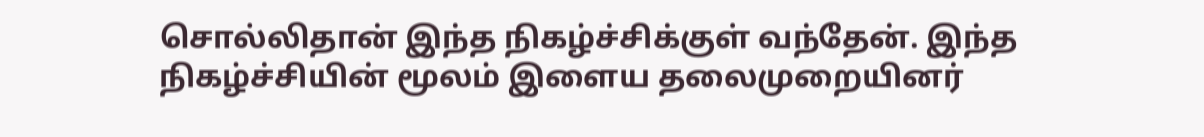சொல்லிதான் இந்த நிகழ்ச்சிக்குள் வந்தேன். இந்த நிகழ்ச்சியின் மூலம் இளைய தலைமுறையினர்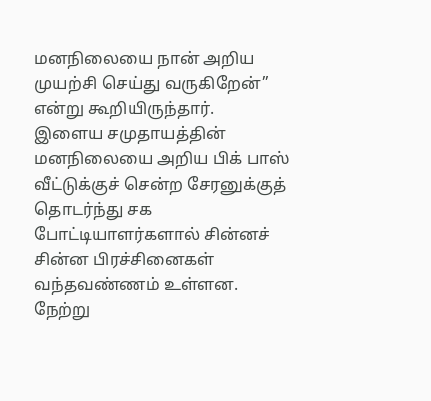மனநிலையை நான் அறிய முயற்சி செய்து வருகிறேன்” என்று கூறியிருந்தார்.
இளைய சமுதாயத்தின் மனநிலையை அறிய பிக் பாஸ் வீட்டுக்குச் சென்ற சேரனுக்குத் தொடர்ந்து சக போட்டியாளர்களால் சின்னச் சின்ன பிரச்சினைகள் வந்தவண்ணம் உள்ளன.
நேற்று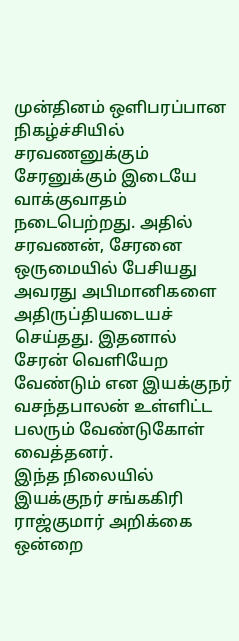முன்தினம் ஒளிபரப்பான நிகழ்ச்சியில் சரவணனுக்கும் சேரனுக்கும் இடையே வாக்குவாதம் நடைபெற்றது. அதில் சரவணன், சேரனை ஒருமையில் பேசியது அவரது அபிமானிகளை அதிருப்தியடையச் செய்தது. இதனால் சேரன் வெளியேற வேண்டும் என இயக்குநர் வசந்தபாலன் உள்ளிட்ட பலரும் வேண்டுகோள் வைத்தனர்.
இந்த நிலையில் இயக்குநர் சங்ககிரி ராஜ்குமார் அறிக்கை ஒன்றை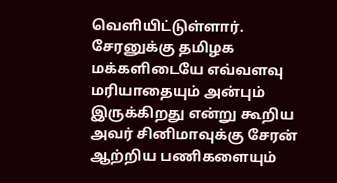வெளியிட்டுள்ளார்.
சேரனுக்கு தமிழக மக்களிடையே எவ்வளவு மரியாதையும் அன்பும் இருக்கிறது என்று கூறிய அவர் சினிமாவுக்கு சேரன் ஆற்றிய பணிகளையும்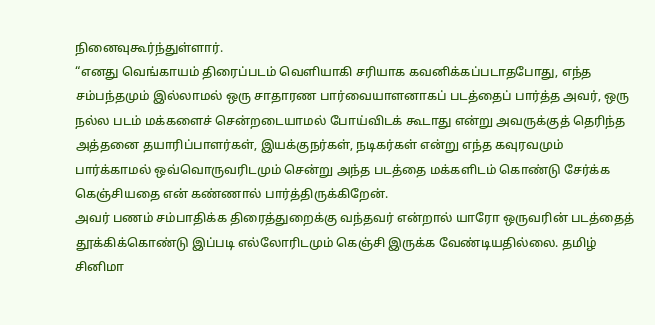நினைவுகூர்ந்துள்ளார்.
“எனது வெங்காயம் திரைப்படம் வெளியாகி சரியாக கவனிக்கப்படாதபோது, எந்த சம்பந்தமும் இல்லாமல் ஒரு சாதாரண பார்வையாளனாகப் படத்தைப் பார்த்த அவர், ஒரு நல்ல படம் மக்களைச் சென்றடையாமல் போய்விடக் கூடாது என்று அவருக்குத் தெரிந்த அத்தனை தயாரிப்பாளர்கள், இயக்குநர்கள், நடிகர்கள் என்று எந்த கவுரவமும் பார்க்காமல் ஒவ்வொருவரிடமும் சென்று அந்த படத்தை மக்களிடம் கொண்டு சேர்க்க கெஞ்சியதை என் கண்ணால் பார்த்திருக்கிறேன்.
அவர் பணம் சம்பாதிக்க திரைத்துறைக்கு வந்தவர் என்றால் யாரோ ஒருவரின் படத்தைத் தூக்கிக்கொண்டு இப்படி எல்லோரிடமும் கெஞ்சி இருக்க வேண்டியதில்லை. தமிழ் சினிமா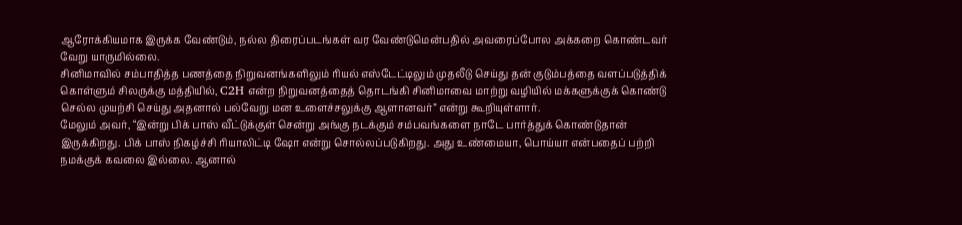ஆரோக்கியமாக இருக்க வேண்டும், நல்ல திரைப்படங்கள் வர வேண்டுமென்பதில் அவரைப்போல அக்கறை கொண்டவர் வேறு யாருமில்லை.
சினிமாவில் சம்பாதித்த பணத்தை நிறுவனங்களிலும் ரியல் எஸ்டேட்டிலும் முதலீடு செய்து தன் குடும்பத்தை வளப்படுத்திக் கொள்ளும் சிலருக்கு மத்தியில், C2H என்ற நிறுவனத்தைத் தொடங்கி சினிமாவை மாற்று வழியில் மக்களுக்குக் கொண்டு செல்ல முயற்சி செய்து அதனால் பல்வேறு மன உளைச்சலுக்கு ஆளானவர்” என்று கூறியுள்ளார்.
மேலும் அவர், “இன்று பிக் பாஸ் வீட்டுக்குள் சென்று அங்கு நடக்கும் சம்பவங்களை நாடே பார்த்துக் கொண்டுதான் இருக்கிறது. பிக் பாஸ் நிகழ்ச்சி ரியாலிட்டி ஷோ என்று சொல்லப்படுகிறது. அது உண்மையா, பொய்யா என்பதைப் பற்றி நமக்குக் கவலை இல்லை. ஆனால்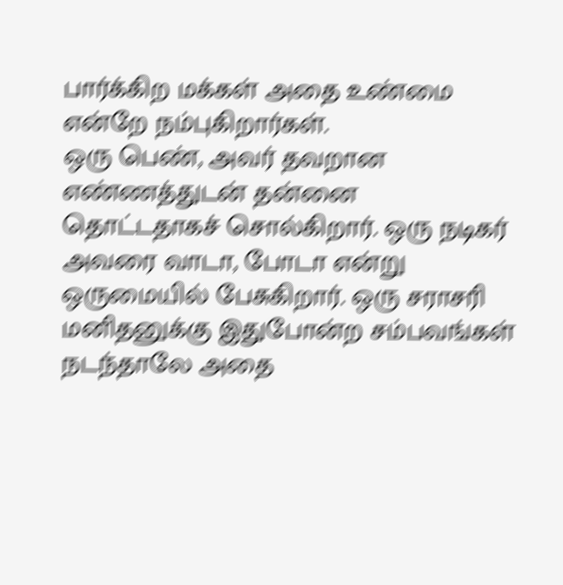பார்க்கிற மக்கள் அதை உண்மை என்றே நம்புகிறார்கள்.
ஒரு பெண், அவர் தவறான எண்ணத்துடன் தன்னை தொட்டதாகச் சொல்கிறார். ஒரு நடிகர் அவரை வாடா, போடா என்று ஒருமையில் பேசுகிறார். ஒரு சராசரி மனிதனுக்கு இதுபோன்ற சம்பவங்கள் நடந்தாலே அதை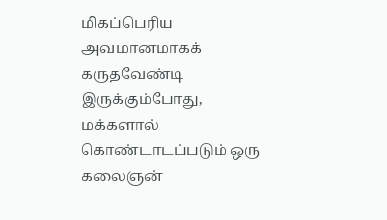மிகப்பெரிய அவமானமாகக் கருதவேண்டி இருக்கும்போது, மக்களால் கொண்டாடப்படும் ஒரு கலைஞன்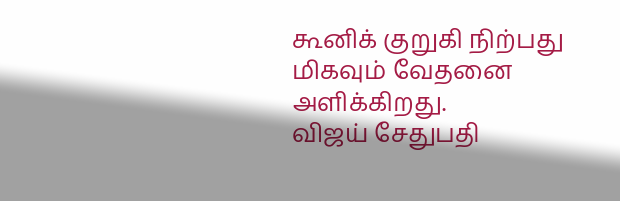கூனிக் குறுகி நிற்பது மிகவும் வேதனை அளிக்கிறது.
விஜய் சேதுபதி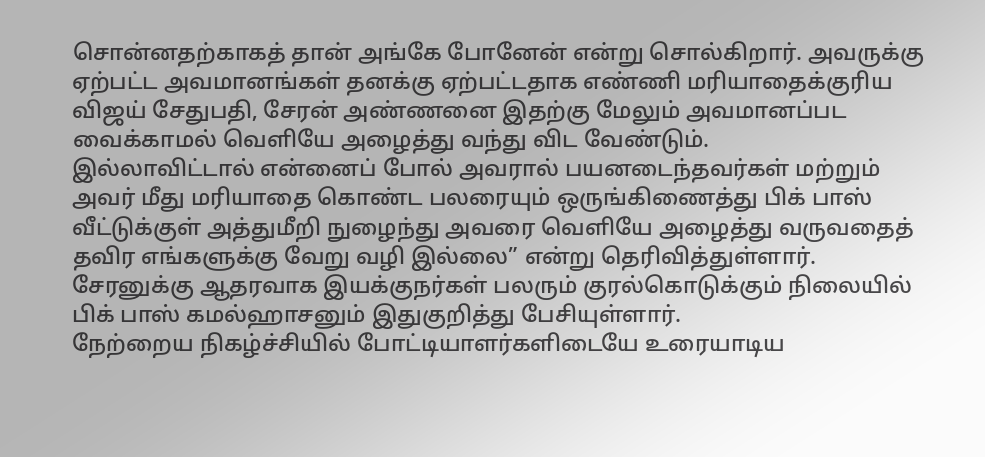சொன்னதற்காகத் தான் அங்கே போனேன் என்று சொல்கிறார். அவருக்கு ஏற்பட்ட அவமானங்கள் தனக்கு ஏற்பட்டதாக எண்ணி மரியாதைக்குரிய விஜய் சேதுபதி, சேரன் அண்ணனை இதற்கு மேலும் அவமானப்பட வைக்காமல் வெளியே அழைத்து வந்து விட வேண்டும்.
இல்லாவிட்டால் என்னைப் போல் அவரால் பயனடைந்தவர்கள் மற்றும் அவர் மீது மரியாதை கொண்ட பலரையும் ஒருங்கிணைத்து பிக் பாஸ் வீட்டுக்குள் அத்துமீறி நுழைந்து அவரை வெளியே அழைத்து வருவதைத் தவிர எங்களுக்கு வேறு வழி இல்லை” என்று தெரிவித்துள்ளார்.
சேரனுக்கு ஆதரவாக இயக்குநர்கள் பலரும் குரல்கொடுக்கும் நிலையில் பிக் பாஸ் கமல்ஹாசனும் இதுகுறித்து பேசியுள்ளார்.
நேற்றைய நிகழ்ச்சியில் போட்டியாளர்களிடையே உரையாடிய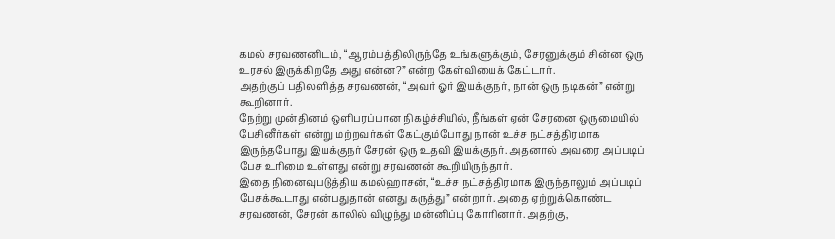கமல் சரவணனிடம், “ஆரம்பத்திலிருந்தே உங்களுக்கும், சேரனுக்கும் சின்ன ஒரு உரசல் இருக்கிறதே அது என்ன?” என்ற கேள்வியைக் கேட்டார்.
அதற்குப் பதிலளித்த சரவணன், “அவர் ஓர் இயக்குநர், நான் ஒரு நடிகன்” என்று கூறினார்.
நேற்று முன்தினம் ஒளிபரப்பான நிகழ்ச்சியில், நீங்கள் ஏன் சேரனை ஒருமையில் பேசினீர்கள் என்று மற்றவர்கள் கேட்கும்போது நான் உச்ச நட்சத்திரமாக இருந்தபோது இயக்குநர் சேரன் ஒரு உதவி இயக்குநர். அதனால் அவரை அப்படிப் பேச உரிமை உள்ளது என்று சரவணன் கூறியிருந்தார்.
இதை நினைவுபடுத்திய கமல்ஹாசன், “உச்ச நட்சத்திரமாக இருந்தாலும் அப்படிப் பேசக்கூடாது என்பதுதான் எனது கருத்து” என்றார். அதை ஏற்றுக்கொண்ட சரவணன், சேரன் காலில் விழுந்து மன்னிப்பு கோரினார். அதற்கு,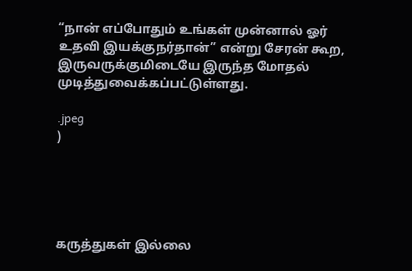“நான் எப்போதும் உங்கள் முன்னால் ஓர் உதவி இயக்குநர்தான்” என்று சேரன் கூற, இருவருக்குமிடையே இருந்த மோதல் முடித்துவைக்கப்பட்டுள்ளது.

.jpeg
)





கருத்துகள் இல்லை